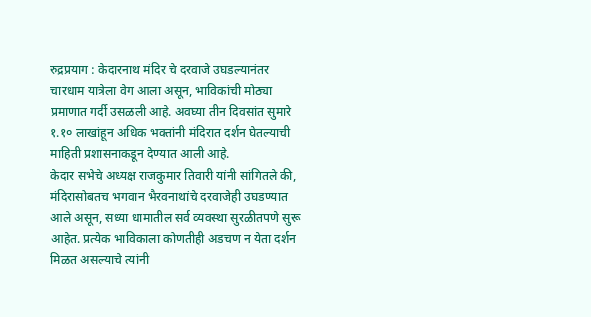रुद्रप्रयाग : केदारनाथ मंदिर चे दरवाजे उघडल्यानंतर चारधाम यात्रेला वेग आला असून, भाविकांची मोठ्या प्रमाणात गर्दी उसळली आहे. अवघ्या तीन दिवसांत सुमारे १.१० लाखांहून अधिक भक्तांनी मंदिरात दर्शन घेतल्याची माहिती प्रशासनाकडून देण्यात आली आहे.
केदार सभेचे अध्यक्ष राजकुमार तिवारी यांनी सांगितले की, मंदिरासोबतच भगवान भैरवनाथांचे दरवाजेही उघडण्यात आले असून, सध्या धामातील सर्व व्यवस्था सुरळीतपणे सुरू आहेत. प्रत्येक भाविकाला कोणतीही अडचण न येता दर्शन मिळत असल्याचे त्यांनी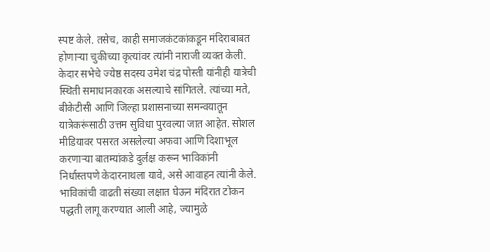स्पष्ट केले. तसेच, काही समाजकंटकांकडून मंदिराबाबत होणाऱ्या चुकीच्या कृत्यांवर त्यांनी नाराजी व्यक्त केली.
केदार सभेचे ज्येष्ठ सदस्य उमेश चंद्र पोस्ती यांनीही यात्रेची स्थिती समाधानकारक असल्याचे सांगितले. त्यांच्या मते, बीकेटीसी आणि जिल्हा प्रशासनाच्या समन्वयातून यात्रेकरूंसाठी उत्तम सुविधा पुरवल्या जात आहेत. सोशल मीडियावर पसरत असलेल्या अफवा आणि दिशाभूल करणाऱ्या बातम्यांकडे दुर्लक्ष करून भाविकांनी निर्धास्तपणे केदारनाथला यावे, असे आवाहन त्यांनी केले.
भाविकांची वाढती संख्या लक्षात घेऊन मंदिरात टोकन पद्धती लागू करण्यात आली आहे, ज्यामुळे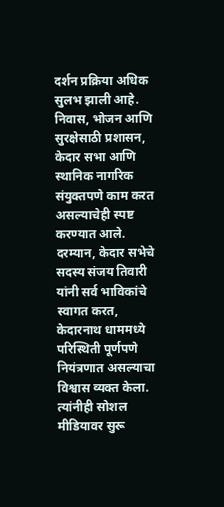दर्शन प्रक्रिया अधिक सुलभ झाली आहे. निवास, भोजन आणि सुरक्षेसाठी प्रशासन, केदार सभा आणि स्थानिक नागरिक संयुक्तपणे काम करत असल्याचेही स्पष्ट करण्यात आले.
दरम्यान, केदार सभेचे सदस्य संजय तिवारी यांनी सर्व भाविकांचे स्वागत करत, केदारनाथ धाममध्ये परिस्थिती पूर्णपणे नियंत्रणात असल्याचा विश्वास व्यक्त केला. त्यांनीही सोशल मीडियावर सुरू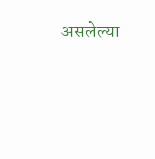असलेल्या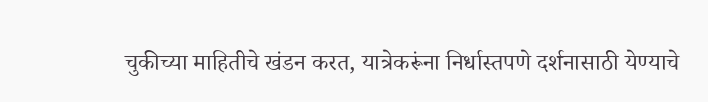चुकीच्या माहितीचे खंडन करत, यात्रेकरूंना निर्धास्तपणे दर्शनासाठी येण्याचे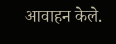आवाहन केले.